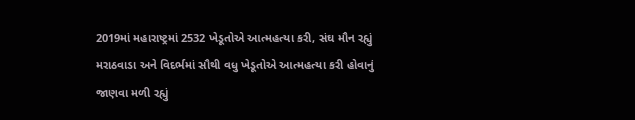2019માં મહારાષ્ટ્રમાં 2532 ખેડૂતોએ આત્મહત્યા કરી, સંઘ મૌન રહ્યું
મરાઠવાડા અને વિદર્ભમાં સૌથી વધુ ખેડૂતોએ આત્મહત્યા કરી હોવાનું જાણવા મળી રહ્યું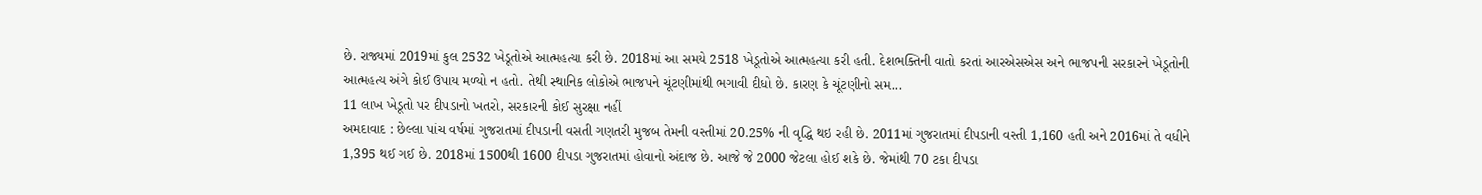છે. રાજ્યમાં 2019માં કુલ 2532 ખેડૂતોએ આત્મહત્યા કરી છે. 2018માં આ સમયે 2518 ખેડૂતોએ આત્મહત્યા કરી હતી. દેશભક્તિની વાતો કરતાં આરએસએસ અને ભાજપની સરકારને ખેડૂતોની આત્મહત્ય અંગે કોઈ ઉપાય મળ્યો ન હતો. તેથી સ્થાનિક લોકોએ ભાજપને ચૂંટણીમાંથી ભગાવી દીધો છે. કારણ કે ચૂંટણીનો સમ...
11 લાખ ખેડૂતો પર દીપડાનો ખતરો, સરકારની કોઈ સુરક્ષા નહીં
અમદાવાદ : છેલ્લા પાંચ વર્ષમાં ગુજરાતમાં દીપડાની વસતી ગણતરી મુજબ તેમની વસ્તીમાં 20.25% ની વૃદ્ધિ થઇ રહી છે. 2011માં ગુજરાતમાં દીપડાની વસ્તી 1,160 હતી અને 2016માં તે વધીને 1,395 થઈ ગઈ છે. 2018માં 1500થી 1600 દીપડા ગુજરાતમાં હોવાનો અંદાજ છે. આજે જે 2000 જેટલા હોઈ શકે છે. જેમાંથી 70 ટકા દીપડા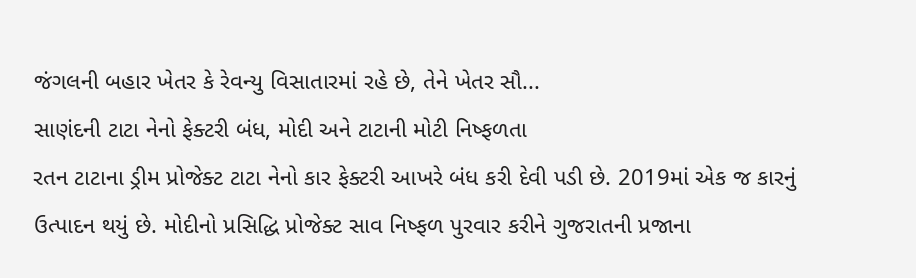જંગલની બહાર ખેતર કે રેવન્યુ વિસાતારમાં રહે છે, તેને ખેતર સૌ...
સાણંદની ટાટા નેનો ફેક્ટરી બંધ, મોદી અને ટાટાની મોટી નિષ્ફળતા
રતન ટાટાના ડ્રીમ પ્રોજેક્ટ ટાટા નેનો કાર ફેક્ટરી આખરે બંધ કરી દેવી પડી છે. 2019માં એક જ કારનું ઉત્પાદન થયું છે. મોદીનો પ્રસિદ્ધિ પ્રોજેક્ટ સાવ નિષ્ફળ પુરવાર કરીને ગુજરાતની પ્રજાના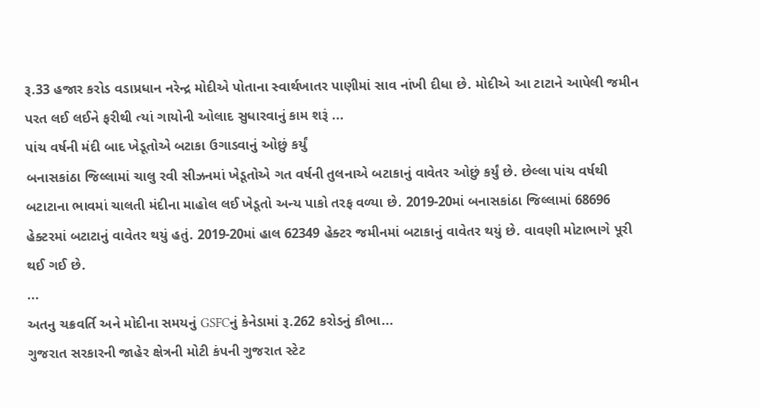રૂ.33 હજાર કરોડ વડાપ્રધાન નરેન્દ્ર મોદીએ પોતાના સ્વાર્થખાતર પાણીમાં સાવ નાંખી દીધા છે. મોદીએ આ ટાટાને આપેલી જમીન પરત લઈ લઈને ફરીથી ત્યાં ગાયોની ઓલાદ સુધારવાનું કામ શરૂં ...
પાંચ વર્ષની મંદી બાદ ખેડૂતોએ બટાકા ઉગાડવાનું ઓછું કર્યું
બનાસકાંઠા જિલ્લામાં ચાલુ રવી સીઝનમાં ખેડૂતોએ ગત વર્ષની તુલનાએ બટાકાનું વાવેતર ઓછું કર્યું છે. છેલ્લા પાંચ વર્ષથી બટાટાના ભાવમાં ચાલતી મંદીના માહોલ લઈ ખેડૂતો અન્ય પાકો તરફ વળ્યા છે. 2019-20માં બનાસકાંઠા જિલ્લામાં 68696 હેક્ટરમાં બટાટાનું વાવેતર થયું હતું. 2019-20માં હાલ 62349 હેક્ટર જમીનમાં બટાકાનું વાવેતર થયું છે. વાવણી મોટાભાગે પૂરી થઈ ગઈ છે.
...
અતનુ ચક્રવર્તિ અને મોદીના સમયનું GSFCનું કેનેડામાં રૂ.262 કરોડનું કૌભા...
ગુજરાત સરકારની જાહેર ક્ષેત્રની મોટી કંપની ગુજરાત સ્ટેટ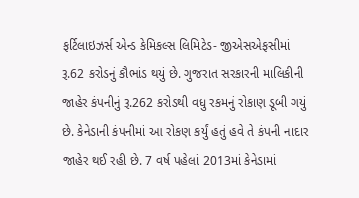ફર્ટિલાઇઝર્સ એન્ડ કેમિકલ્સ લિમિટેડ- જીએસએફસીમાં રૂ.62 કરોડનું કૌભાંડ થયું છે. ગુજરાત સરકારની માલિકીની જાહેર કંપનીનું રૂ.262 કરોડથી વધુ રકમનું રોકાણ ડૂબી ગયું છે. કેનેડાની કંપનીમાં આ રોકણ કર્યું હતું હવે તે કંપની નાદાર જાહેર થઈ રહી છે. 7 વર્ષ પહેલાં 2013માં કેનેડામાં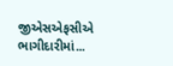જીએસએફસીએ ભાગીદારીમાં...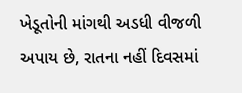ખેડૂતોની માંગથી અડધી વીજળી અપાય છે, રાતના નહીં દિવસમાં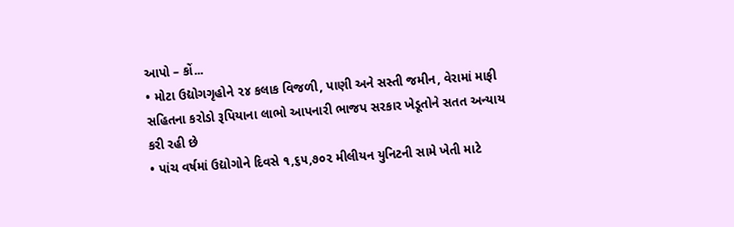આપો – કોં...
• મોટા ઉદ્યોગગૃહોને ૨૪ કલાક વિજળી, પાણી અને સસ્તી જમીન, વેરામાં માફી સહિતના કરોડો રૂપિયાના લાભો આપનારી ભાજપ સરકાર ખેડૂતોને સતત અન્યાય કરી રહી છે
• પાંચ વર્ષમાં ઉદ્યોગોને દિવસે ૧,૬૫,૭૦૨ મીલીયન યુનિટની સામે ખેતી માટે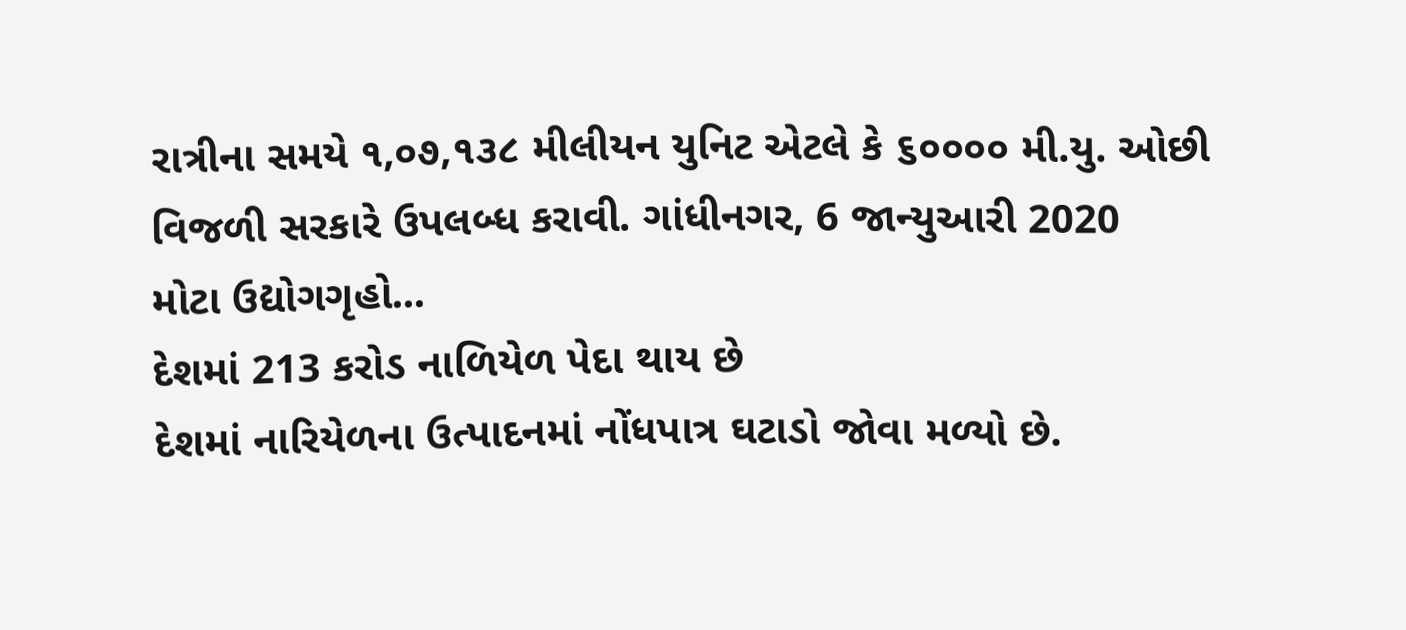રાત્રીના સમયે ૧,૦૭,૧૩૮ મીલીયન યુનિટ એટલે કે ૬૦૦૦૦ મી.યુ. ઓછી વિજળી સરકારે ઉપલબ્ધ કરાવી. ગાંધીનગર, 6 જાન્યુઆરી 2020
મોટા ઉદ્યોગગૃહો...
દેશમાં 213 કરોડ નાળિયેળ પેદા થાય છે
દેશમાં નારિયેળના ઉત્પાદનમાં નોંધપાત્ર ઘટાડો જોવા મળ્યો છે.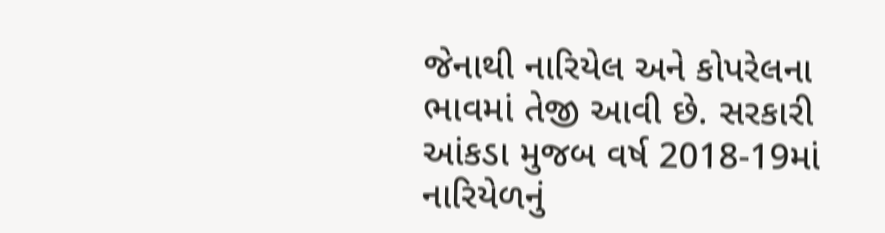જેનાથી નારિયેલ અને કોપરેલના ભાવમાં તેજી આવી છે. સરકારી આંકડા મુજબ વર્ષ 2018-19માં નારિયેળનું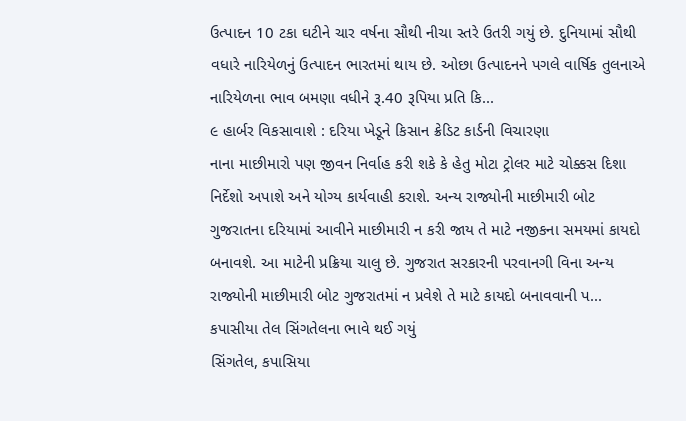ઉત્પાદન 10 ટકા ઘટીને ચાર વર્ષના સૌથી નીચા સ્તરે ઉતરી ગયું છે. દુનિયામાં સૌથી વધારે નારિયેળનું ઉત્પાદન ભારતમાં થાય છે. ઓછા ઉત્પાદનને પગલે વાર્ષિક તુલનાએ નારિયેળના ભાવ બમણા વધીને રૂ.40 રૂપિયા પ્રતિ કિ...
૯ હાર્બર વિકસાવાશે : દરિયા ખેડૂને કિસાન ક્રેડિટ કાર્ડની વિચારણા
નાના માછીમારો પણ જીવન નિર્વાહ કરી શકે કે હેતુ મોટા ટ્રોલર માટે ચોક્કસ દિશા નિર્દેશો અપાશે અને યોગ્ય કાર્યવાહી કરાશે. અન્ય રાજ્યોની માછીમારી બોટ ગુજરાતના દરિયામાં આવીને માછીમારી ન કરી જાય તે માટે નજીકના સમયમાં કાયદો બનાવશે. આ માટેની પ્રક્રિયા ચાલુ છે. ગુજરાત સરકારની પરવાનગી વિના અન્ય રાજ્યોની માછીમારી બોટ ગુજરાતમાં ન પ્રવેશે તે માટે કાયદો બનાવવાની પ...
કપાસીયા તેલ સિંગતેલના ભાવે થઈ ગયું
સિંગતેલ, કપાસિયા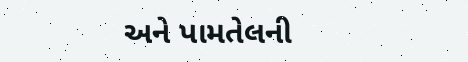અને પામતેલની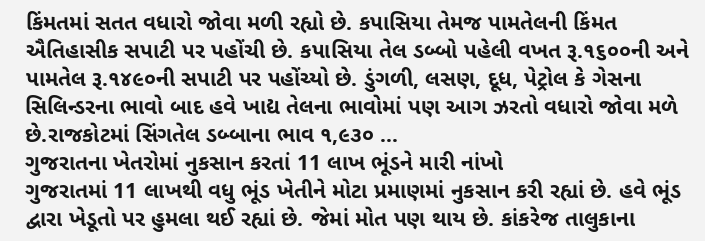કિંમતમાં સતત વધારો જોવા મળી રહ્યો છે. કપાસિયા તેમજ પામતેલની કિંમત ઐતિહાસીક સપાટી પર પહોંચી છે. કપાસિયા તેલ ડબ્બો પહેલી વખત રૂ.૧૬૦૦ની અને પામતેલ રૂ.૧૪૯૦ની સપાટી પર પહોંચ્યો છે. ડુંગળી, લસણ, દૂધ, પેટ્રોલ કે ગેસના સિલિન્ડરના ભાવો બાદ હવે ખાદ્ય તેલના ભાવોમાં પણ આગ ઝરતો વધારો જોવા મળે છે.રાજકોટમાં સિંગતેલ ડબ્બાના ભાવ ૧,૯૩૦ ...
ગુજરાતના ખેતરોમાં નુકસાન કરતાં 11 લાખ ભૂંડને મારી નાંખો
ગુજરાતમાં 11 લાખથી વધુ ભૂંડ ખેતીને મોટા પ્રમાણમાં નુકસાન કરી રહ્યાં છે. હવે ભૂંડ દ્વારા ખેડૂતો પર હુમલા થઈ રહ્યાં છે. જેમાં મોત પણ થાય છે. કાંકરેજ તાલુકાના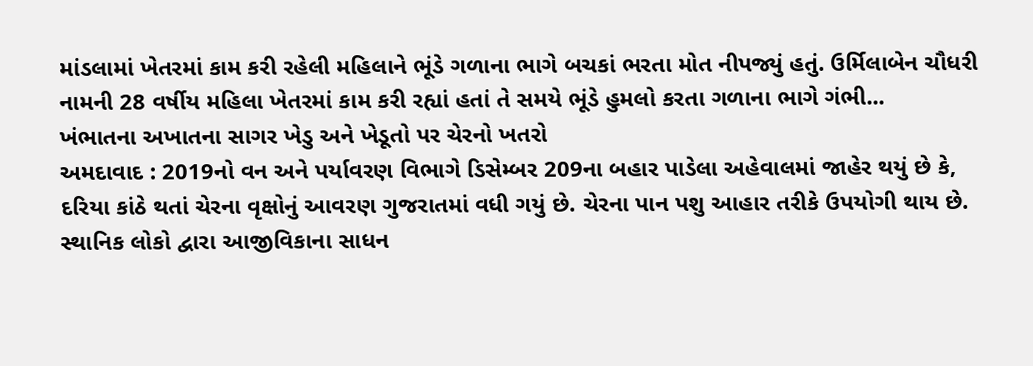માંડલામાં ખેતરમાં કામ કરી રહેલી મહિલાને ભૂંડે ગળાના ભાગે બચકાં ભરતા મોત નીપજ્યું હતું. ઉર્મિલાબેન ચૌધરી નામની 28 વર્ષીય મહિલા ખેતરમાં કામ કરી રહ્યાં હતાં તે સમયે ભૂંડે હુમલો કરતા ગળાના ભાગે ગંભી...
ખંભાતના અખાતના સાગર ખેડુ અને ખેડૂતો પર ચેરનો ખતરો
અમદાવાદ : 2019નો વન અને પર્યાવરણ વિભાગે ડિસેમ્બર 209ના બહાર પાડેલા અહેવાલમાં જાહેર થયું છે કે, દરિયા કાંઠે થતાં ચેરના વૃક્ષોનું આવરણ ગુજરાતમાં વધી ગયું છે. ચેરના પાન પશુ આહાર તરીકે ઉપયોગી થાય છે. સ્થાનિક લોકો દ્વારા આજીવિકાના સાધન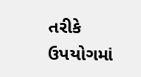તરીકે ઉપયોગમાં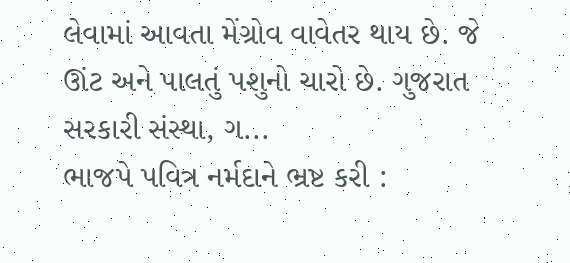લેવામાં આવતા મેંગ્રોવ વાવેતર થાય છે. જે ઊંટ અને પાલતું પશુનો ચારો છે. ગુજરાત સરકારી સંસ્થા, ગ...
ભાજપે પવિત્ર નર્મદાને ભ્રષ્ટ કરી :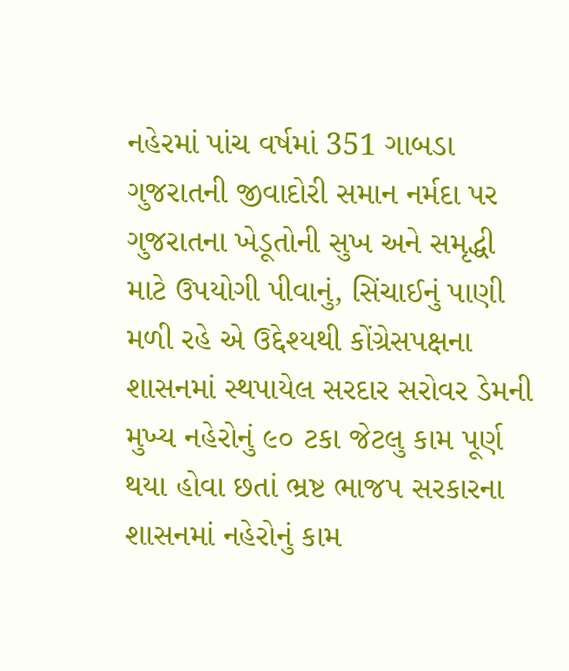નહેરમાં પાંચ વર્ષમાં 351 ગાબડા
ગુજરાતની જીવાદોરી સમાન નર્મદા પર ગુજરાતના ખેડૂતોની સુખ અને સમૃદ્ધી માટે ઉપયોગી પીવાનું, સિંચાઈનું પાણી મળી રહે એ ઉદ્દેશ્યથી કોંગ્રેસપક્ષના શાસનમાં સ્થપાયેલ સરદાર સરોવર ડેમની મુખ્ય નહેરોનું ૯૦ ટકા જેટલુ કામ પૂર્ણ થયા હોવા છતાં ભ્રષ્ટ ભાજપ સરકારના શાસનમાં નહેરોનું કામ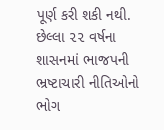પૂર્ણ કરી શકી નથી. છેલ્લા ૨૨ વર્ષના શાસનમાં ભાજપની ભ્રષ્ટાચારી નીતિઓનો ભોગ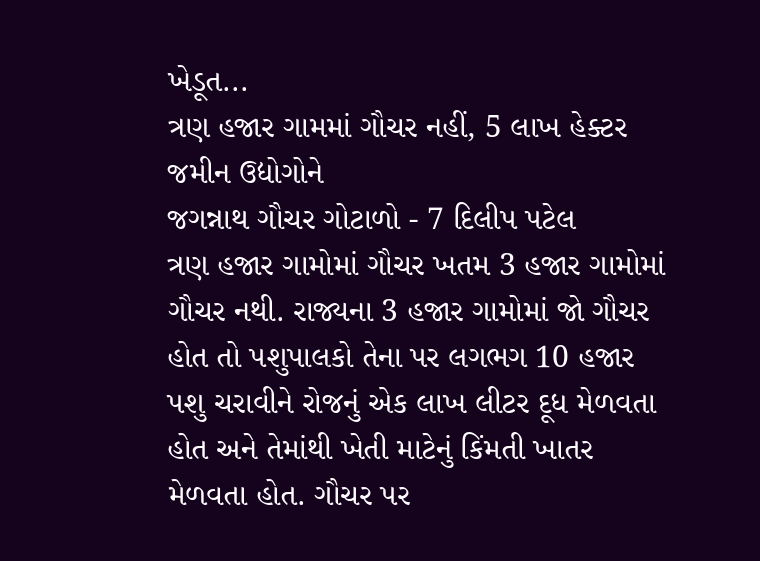ખેડૂત...
ત્રણ હજાર ગામમાં ગૌચર નહીં, 5 લાખ હેક્ટર જમીન ઉદ્યોગોને
જગન્નાથ ગૌચર ગોટાળો - 7 દિલીપ પટેલ
ત્રણ હજાર ગામોમાં ગૌચર ખતમ 3 હજાર ગામોમાં ગૌચર નથી. રાજ્યના 3 હજાર ગામોમાં જો ગૌચર હોત તો પશુપાલકો તેના પર લગભગ 10 હજાર પશુ ચરાવીને રોજનું એક લાખ લીટર દૂધ મેળવતા હોત અને તેમાંથી ખેતી માટેનું કિંમતી ખાતર મેળવતા હોત. ગૌચર પર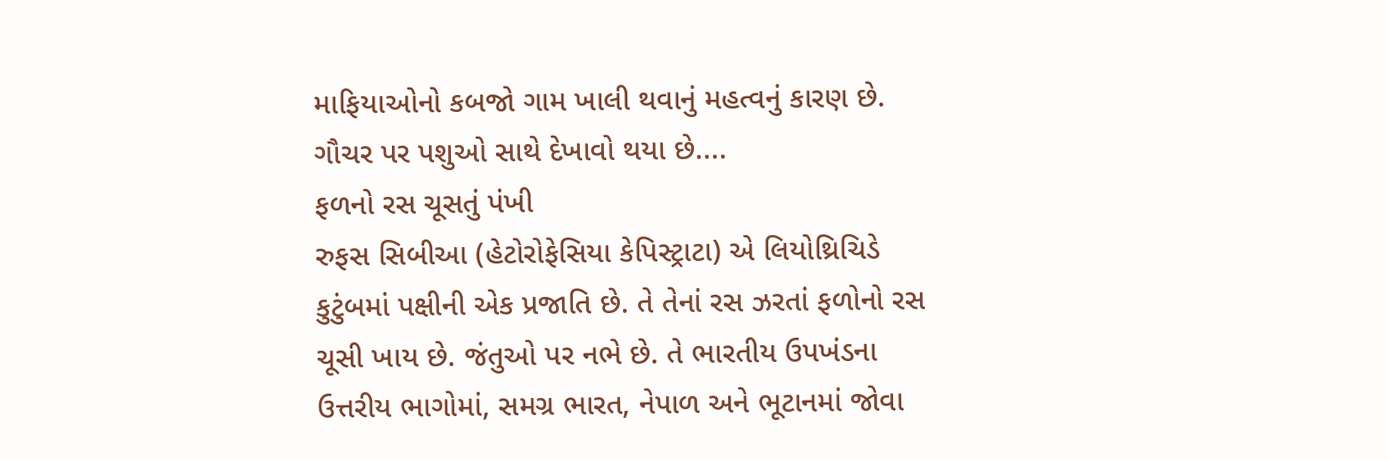માફિયાઓનો કબજો ગામ ખાલી થવાનું મહત્વનું કારણ છે. ગૌચર પર પશુઓ સાથે દેખાવો થયા છે....
ફળનો રસ ચૂસતું પંખી
રુફસ સિબીઆ (હેટોરોફેસિયા કેપિસ્ટ્રાટા) એ લિયોથ્રિચિડે કુટુંબમાં પક્ષીની એક પ્રજાતિ છે. તે તેનાં રસ ઝરતાં ફળોનો રસ ચૂસી ખાય છે. જંતુઓ પર નભે છે. તે ભારતીય ઉપખંડના ઉત્તરીય ભાગોમાં, સમગ્ર ભારત, નેપાળ અને ભૂટાનમાં જોવા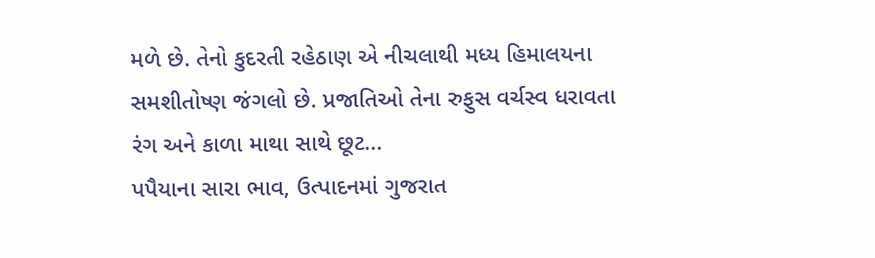મળે છે. તેનો કુદરતી રહેઠાણ એ નીચલાથી મધ્ય હિમાલયના સમશીતોષ્ણ જંગલો છે. પ્રજાતિઓ તેના રુફુસ વર્ચસ્વ ધરાવતા રંગ અને કાળા માથા સાથે છૂટ...
પપૈયાના સારા ભાવ, ઉત્પાદનમાં ગુજરાત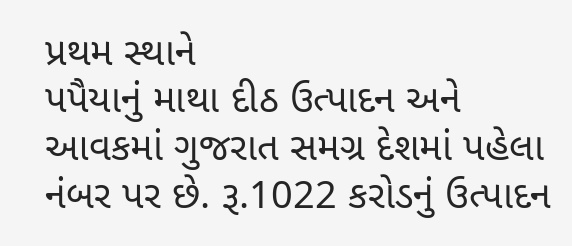પ્રથમ સ્થાને
પપૈયાનું માથા દીઠ ઉત્પાદન અને આવકમાં ગુજરાત સમગ્ર દેશમાં પહેલા નંબર પર છે. રૂ.1022 કરોડનું ઉત્પાદન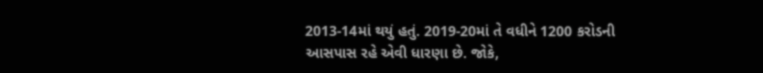2013-14માં થયું હતું. 2019-20માં તે વધીને 1200 કરોડની આસપાસ રહે એવી ધારણા છે. જોકે,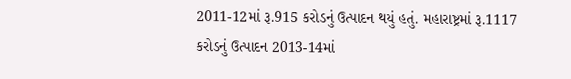2011-12માં રૂ.915 કરોડનું ઉત્પાદન થયું હતું. મહારાષ્ટ્રમાં રૂ.1117 કરોડનું ઉત્પાદન 2013-14માં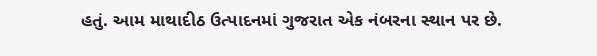હતું. આમ માથાદીઠ ઉત્પાદનમાં ગુજરાત એક નંબરના સ્થાન પર છે.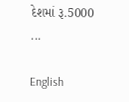દેશમાં રૂ.5000 ...

English